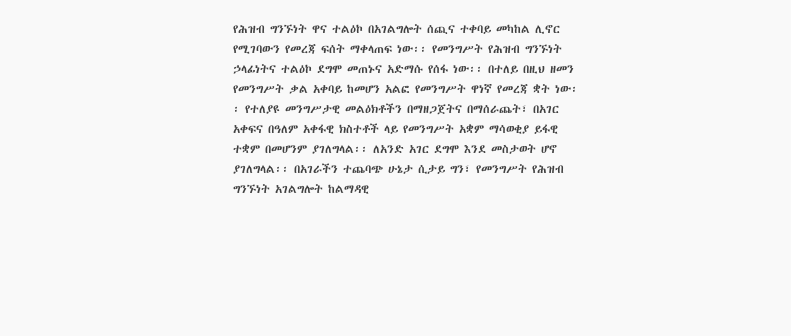የሕዝብ ግንኙነት ዋና ተልዕኮ በአገልግሎት ሰጪና ተቀባይ መካከል ሊኖር የሚገባውን የመረጃ ፍሰት ማቀላጠፍ ነው፡፡ የመንግሥት የሕዝብ ግንኙነት ኃላፊነትና ተልዕኮ ደግሞ መጠኑና አድማሱ የሰፋ ነው፡፡ በተለይ በዚህ ዘመን የመንግሥት ቃል አቀባይ ከመሆን አልፎ የመንግሥት ዋነኛ የመረጃ ቋት ነው፡፡ የተለያዩ መንግሥታዊ መልዕክቶችን በማዘጋጀትና በማሰራጨት፣ በአገር አቀፍና በዓለም አቀፋዊ ክስተቶች ላይ የመንግሥት አቋም ማሳወቂያ ይፋዊ ተቋም በመሆንም ያገለግላል፡፡ ለአንድ አገር ደግሞ እንደ መስታወት ሆኖ ያገለግላል፡፡ በአገራችን ተጨባጭ ሁኔታ ሲታይ ግን፣ የመንግሥት የሕዝብ ግንኙነት አገልግሎት ከልማዳዊ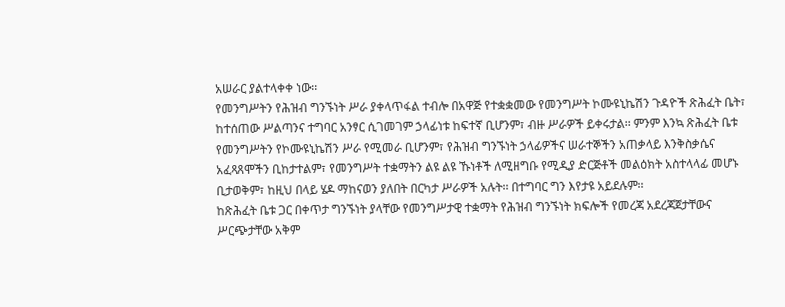አሠራር ያልተላቀቀ ነው፡፡
የመንግሥትን የሕዝብ ግንኙነት ሥራ ያቀላጥፋል ተብሎ በአዋጅ የተቋቋመው የመንግሥት ኮሙዩኒኬሽን ጉዳዮች ጽሕፈት ቤት፣ ከተሰጠው ሥልጣንና ተግባር አንፃር ሲገመገም ኃላፊነቱ ከፍተኛ ቢሆንም፣ ብዙ ሥራዎች ይቀሩታል፡፡ ምንም እንኳ ጽሕፈት ቤቱ የመንግሥትን የኮሙዩኒኬሽን ሥራ የሚመራ ቢሆንም፣ የሕዝብ ግንኙነት ኃላፊዎችና ሠራተኞችን አጠቃላይ እንቅስቃሴና አፈጻጸሞችን ቢከታተልም፣ የመንግሥት ተቋማትን ልዩ ልዩ ኹነቶች ለሚዘግቡ የሚዲያ ድርጅቶች መልዕክት አስተላላፊ መሆኑ ቢታወቅም፣ ከዚህ በላይ ሄዶ ማከናወን ያለበት በርካታ ሥራዎች አሉት፡፡ በተግባር ግን እየታዩ አይደሉም፡፡
ከጽሕፈት ቤቱ ጋር በቀጥታ ግንኙነት ያላቸው የመንግሥታዊ ተቋማት የሕዝብ ግንኙነት ክፍሎች የመረጃ አደረጃጀታቸውና ሥርጭታቸው አቅም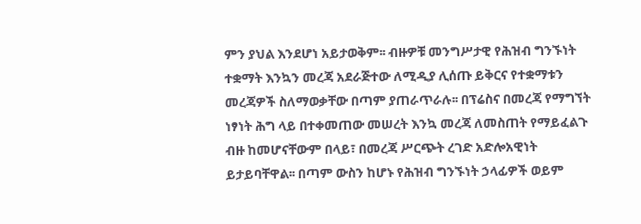ምን ያህል እንደሆነ አይታወቅም፡፡ ብዙዎቹ መንግሥታዊ የሕዝብ ግንኙነት ተቋማት እንኳን መረጃ አደራጅተው ለሚዲያ ሊሰጡ ይቅርና የተቋማቱን መረጃዎች ስለማወቃቸው በጣም ያጠራጥራሉ፡፡ በፕሬስና በመረጃ የማግኘት ነፃነት ሕግ ላይ በተቀመጠው መሠረት እንኳ መረጃ ለመስጠት የማይፈልጉ ብዙ ከመሆናቸውም በላይ፣ በመረጃ ሥርጭት ረገድ አድሎአዊነት ይታይባቸዋል፡፡ በጣም ውስን ከሆኑ የሕዝብ ግንኙነት ኃላፊዎች ወይም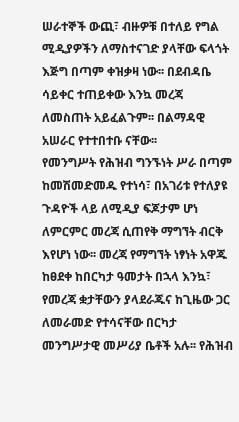ሠራተኞች ውጪ፣ ብዙዎቹ በተለይ የግል ሚዲያዎችን ለማስተናገድ ያላቸው ፍላጎት እጅግ በጣም ቀዝቃዛ ነው፡፡ በደብዳቤ ሳይቀር ተጠይቀው እንኳ መረጃ ለመስጠት አይፈልጉም፡፡ በልማዳዊ አሠራር የተተበተቡ ናቸው፡፡
የመንግሥት የሕዝብ ግንኙነት ሥራ በጣም ከመሽመድመዱ የተነሳ፣ በአገሪቱ የተለያዩ ጉዳዮች ላይ ለሚዲያ ፍጆታም ሆነ ለምርምር መረጃ ሲጠየቅ ማግኘት ብርቅ እየሆነ ነው፡፡ መረጃ የማግኘት ነፃነት አዋጁ ከፀደቀ ከበርካታ ዓመታት በኋላ እንኳ፣ የመረጃ ቋታቸውን ያላደራጁና ከጊዜው ጋር ለመራመድ የተሳናቸው በርካታ መንግሥታዊ መሥሪያ ቤቶች አሉ፡፡ የሕዝብ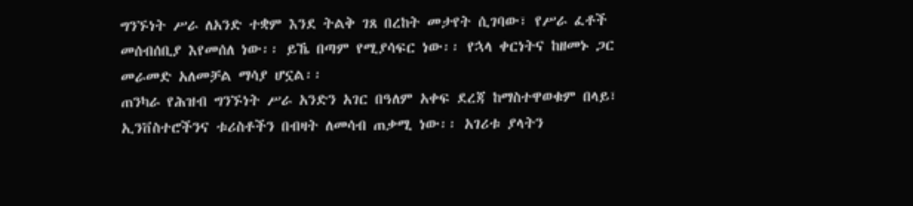ግንኙነት ሥራ ለአንድ ተቋም እንደ ትልቅ ገጸ በረከት መታየት ሲገባው፣ የሥራ ፈቶች መሰብሰቢያ እየመሰለ ነው፡፡ ይኼ በጣም የሚያሳፍር ነው፡፡ የኋላ ቀርነትና ከዘመኑ ጋር መራመድ አለመቻል ማሳያ ሆኗል፡፡
ጠንካራ የሕዝብ ግንኙነት ሥራ አንድን አገር በዓለም አቀፍ ደረጃ ከማስተዋወቁም በላይ፣ ኢንቨስተሮችንና ቱሪስቶችን በብዛት ለመሳብ ጠቃሚ ነው፡፡ አገሪቱ ያላትን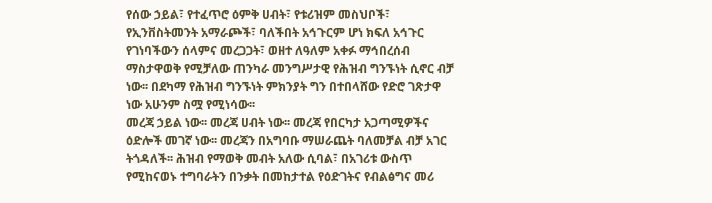የሰው ኃይል፣ የተፈጥሮ ዕምቅ ሀብት፣ የቱሪዝም መስህቦች፣ የኢንቨስትመንት አማራጮች፣ ባለችበት አኅጉርም ሆነ ክፍለ አኅጉር የገነባችውን ሰላምና መረጋጋት፣ ወዘተ ለዓለም አቀፉ ማኅበረሰብ ማስታዋወቅ የሚቻለው ጠንካራ መንግሥታዊ የሕዝብ ግንኙነት ሲኖር ብቻ ነው፡፡ በደካማ የሕዝብ ግንኙነት ምክንያት ግን በተበላሸው የድሮ ገጽታዋ ነው አሁንም ስሟ የሚነሳው፡፡
መረጃ ኃይል ነው፡፡ መረጃ ሀብት ነው፡፡ መረጃ የበርካታ አጋጣሚዎችና ዕድሎች መገኛ ነው፡፡ መረጃን በአግባቡ ማሠራጨት ባለመቻል ብቻ አገር ትጎዳለች፡፡ ሕዝብ የማወቅ መብት አለው ሲባል፣ በአገሪቱ ውስጥ የሚከናወኑ ተግባራትን በንቃት በመከታተል የዕድገትና የብልፅግና መሪ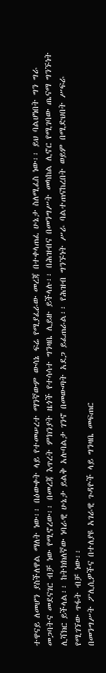ተዋናይ ለመሆን ያስችለዋል ማለት ነው፡፡ በዕውቀት ላይ የተመሠረተ ማንኛውም ውሳኔ ፍሬ የሚያፈራው መረጃ በተቀላጠፈ ሁኔታ ስለሚፈስ ነው፡፡ ይህ ባልሆነበት ግን ግራ መጋባትና መደናገር ብቻ ነው የሚኖረው፡፡ በመረጃ እጥረት ምክንያት ዜጎች የተሳሳተ ግንዛቤ ሊይዙ ይችላሉ፡፡ በሕዝብና በመንግሥት መካከል ሊኖር የሚገባው ጤናማ ግንኙነት ሊሻክር ይችላል፡፡ ከትክክለኛው ነባራዊ ሁኔታ ይልቅ አሉባልታ ገንኖ በመውጣት አደጋ ይፈጠራል፡፡ የሕዝብ ግንኙነት ሥራ ባልተጠናከረበት ወይም በሚድህበት ሥፍራ የሚገኘው ጥፋት ብቻ ነው፡፡
በመንግሥት ፖሊሲዎችና በተለያዩ አገራዊ ጉዳዮች ላይ ግንዛቤ መፍጠር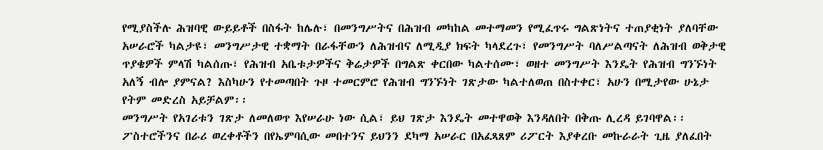የሚያስችሉ ሕዝባዊ ውይይቶች በስፋት ከሌሉ፣ በመንግሥትና በሕዝብ መካከል መተማመን የሚፈጥሩ ግልጽነትና ተጠያቂነት ያለባቸው አሠራሮች ካልታዩ፣ መንግሥታዊ ተቋማት በራፋቸውን ለሕዝብና ለሚዲያ ክፍት ካላደረጉ፣ የመንግሥት ባለሥልጣናት ለሕዝብ ወቅታዊ ጥያቄዎች ምላሽ ካልሰጡ፣ የሕዝብ አቤቱታዎችና ቅሬታዎች በግልጽ ቀርበው ካልተሰሙ፣ ወዘተ መንግሥት እንዴት የሕዝብ ግንኙነት አለኝ ብሎ ያምናል? እስካሁን የተመጣበት ጉዞ ተመርምሮ የሕዝብ ግንኙነት ገጽታው ካልተለወጠ በስተቀር፣ አሁን በሚታየው ሁኔታ የትም መድረስ አይቻልም፡፡
መንግሥት የአገሪቱን ገጽታ ለመለወጥ እየሠራሁ ነው ሲል፣ ይህ ገጽታ እንዴት መተዋወቅ እንዳለበት በቅጡ ሊረዳ ይገባዋል፡፡ ፖስተሮችንና በራሪ ወረቀቶችን በየኤምባሲው መበተንና ይህንን ደካማ አሠራር በአፈጻጸም ሪፖርት እያቀረቡ መኩራራት ጊዜ ያለፈበት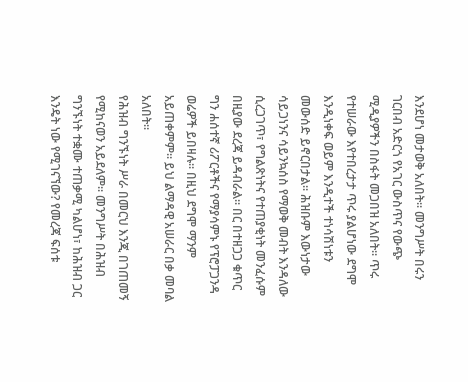እንደሆነ መታወቅ አለበት፡፡ መንግሥት በሩን ገርበብ አድርጎ የአገር ውስጥና የውጭ ሚዲያዎችን በስፋት መጋበዝ አለበት፡፡ ጥሩ የተሠራው እየተበረታታ ጥሩ ያልሆነው ደግሞ እንዲነቀፍ ወይም እንዲተች ተነሳሽነቱን መውሰድ ይኖርበታል፡፡ ሕዝቡም እውነታው ሳይጋነንና ሳይንኳሰስ የማወቅ መብት እንዳለው ሲረጋገጥ፣ የግልጽነትና የተጠያቂነት መንፈሱም በዚያው ደረጃ ይዳብራል፡፡ በር በተዘጋጋ ቁጥር ግን ሐሰተኛ ሪፖርቶችና የማያሳምኑ የፕሮፓጋንዳ ወሬዎች ይበዛሉ፡፡ በዚህ ደግሞ ማንም አይጠቀምም፡፡ ይህ ልማዳዊ አሠራር በቃ መባል አለበት፡፡
የሕዝብ ግንኙነት ሥራ በመርህ እንጂ በገጠመኝ የሚከናወን አይደለም፡፡ መንግሥት በሕዝብ ግንኙነት ተቋሙ ተጠቃሚ ካልሆነ፣ ከሕዝብ ጋር እንዴት ነው የሚገናኘው? የመረጃ ፍሰቱ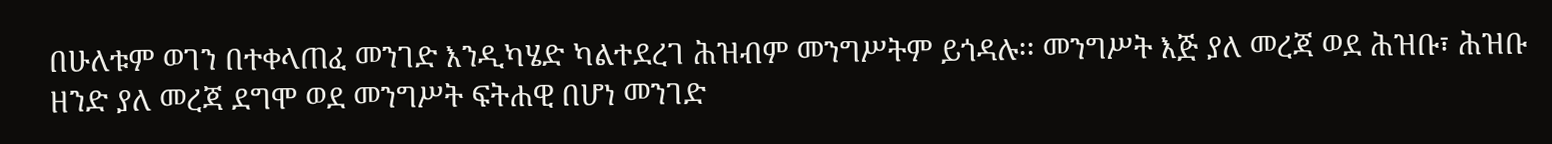በሁለቱም ወገን በተቀላጠፈ መንገድ እንዲካሄድ ካልተደረገ ሕዝብም መንግሥትም ይጎዳሉ፡፡ መንግሥት እጅ ያለ መረጃ ወደ ሕዝቡ፣ ሕዝቡ ዘንድ ያለ መረጃ ደግሞ ወደ መንግሥት ፍትሐዊ በሆነ መንገድ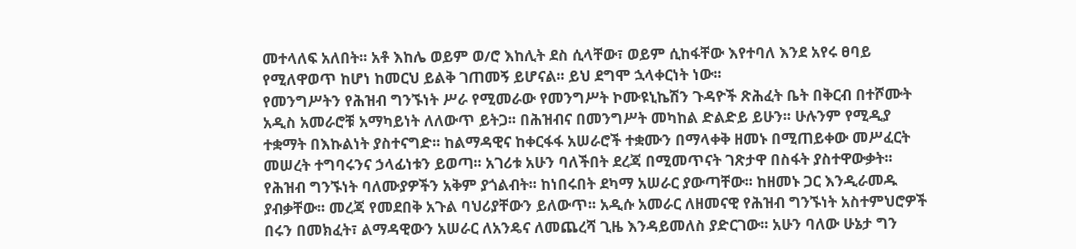መተላለፍ አለበት፡፡ አቶ እከሌ ወይም ወ/ሮ እከሊት ደስ ሲላቸው፣ ወይም ሲከፋቸው እየተባለ እንደ አየሩ ፀባይ የሚለዋወጥ ከሆነ ከመርህ ይልቅ ገጠመኝ ይሆናል፡፡ ይህ ደግሞ ኋላቀርነት ነው፡፡
የመንግሥትን የሕዝብ ግንኙነት ሥራ የሚመራው የመንግሥት ኮሙዩኒኬሽን ጉዳዮች ጽሕፈት ቤት በቅርብ በተሾሙት አዲስ አመራሮቹ አማካይነት ለለውጥ ይትጋ፡፡ በሕዝብና በመንግሥት መካከል ድልድይ ይሁን፡፡ ሁሉንም የሚዲያ ተቋማት በእኩልነት ያስተናግድ፡፡ ከልማዳዊና ከቀርፋፋ አሠራሮች ተቋሙን በማላቀቅ ዘመኑ በሚጠይቀው መሥፈርት መሠረት ተግባሩንና ኃላፊነቱን ይወጣ፡፡ አገሪቱ አሁን ባለችበት ደረጃ በሚመጥናት ገጽታዋ በስፋት ያስተዋውቃት፡፡ የሕዝብ ግንኙነት ባለሙያዎችን አቅም ያጎልብት፡፡ ከነበሩበት ደካማ አሠራር ያውጣቸው፡፡ ከዘመኑ ጋር እንዲራመዱ ያብቃቸው፡፡ መረጃ የመደበቅ አጉል ባህሪያቸውን ይለውጥ፡፡ አዲሱ አመራር ለዘመናዊ የሕዝብ ግንኙነት አስተምህሮዎች በሩን በመክፈት፣ ልማዳዊውን አሠራር ለአንዴና ለመጨረሻ ጊዜ እንዳይመለስ ያድርገው፡፡ አሁን ባለው ሁኔታ ግን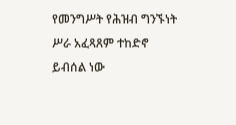የመንግሥት የሕዝብ ግንኙነት ሥራ አፈጻጸም ተከድኖ ይብሰል ነው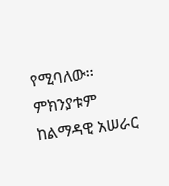የሚባለው፡፡ ምክንያቱም ከልማዳዊ አሠራር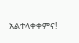አልተላቀቀምና!